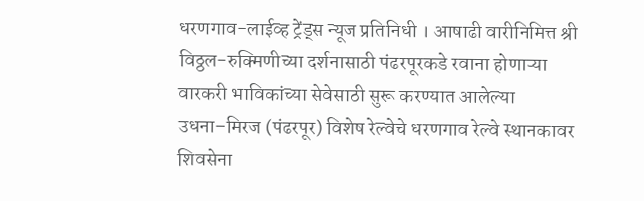धरणगाव-लाईव्ह ट्रेंड्स न्यूज प्रतिनिधी । आषाढी वारीनिमित्त श्री विठ्ठल-रुक्मिणीच्या दर्शनासाठी पंढरपूरकडे रवाना होणाऱ्या वारकरी भाविकांच्या सेवेसाठी सुरू करण्यात आलेल्या उधना–मिरज (पंढरपूर) विशेष रेल्वेचे धरणगाव रेल्वे स्थानकावर शिवसेना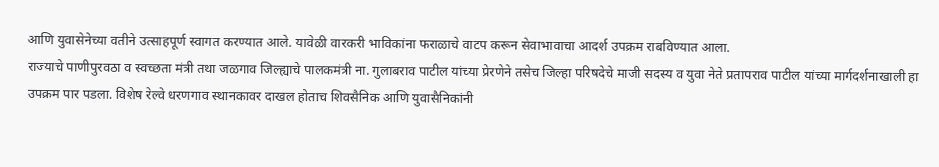आणि युवासेनेच्या वतीने उत्साहपूर्ण स्वागत करण्यात आले. यावेळी वारकरी भाविकांना फराळाचे वाटप करून सेवाभावाचा आदर्श उपक्रम राबविण्यात आला.
राज्याचे पाणीपुरवठा व स्वच्छता मंत्री तथा जळगाव जिल्ह्याचे पालकमंत्री ना. गुलाबराव पाटील यांच्या प्रेरणेने तसेच जिल्हा परिषदेचे माजी सदस्य व युवा नेते प्रतापराव पाटील यांच्या मार्गदर्शनाखाली हा उपक्रम पार पडला. विशेष रेल्वे धरणगाव स्थानकावर दाखल होताच शिवसैनिक आणि युवासैनिकांनी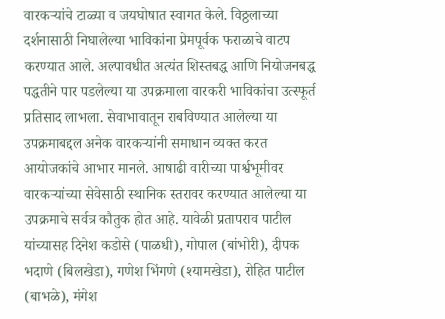वारकऱ्यांचे टाळ्या व जयघोषात स्वागत केले. विठ्ठलाच्या दर्शनासाठी निघालेल्या भाविकांना प्रेमपूर्वक फराळाचे वाटप करण्यात आले. अल्पावधीत अत्यंत शिस्तबद्ध आणि नियोजनबद्ध पद्धतीने पार पडलेल्या या उपक्रमाला वारकरी भाविकांचा उत्स्फूर्त प्रतिसाद लाभला. सेवाभावातून राबविण्यात आलेल्या या उपक्रमाबद्दल अनेक वारकऱ्यांनी समाधान व्यक्त करत आयोजकांचे आभार मानले. आषाढी वारीच्या पार्श्वभूमीवर वारकऱ्यांच्या सेवेसाठी स्थानिक स्तरावर करण्यात आलेल्या या उपक्रमाचे सर्वत्र कौतुक होत आहे. यावेळी प्रतापराव पाटील यांच्यासह दिनेश कडोसे (पाळधी), गोपाल (बांभोरी), दीपक भदाणे (बिलखेडा), गणेश भिंगणे (श्यामखेडा), रोहित पाटील (बाभळे), मंगेश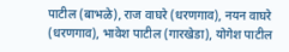पाटील (बाभळे), राज वाघरे (धरणगाव), नयन वाघरे (धरणगाव), भावेश पाटील (गारखेडा), योगेश पाटील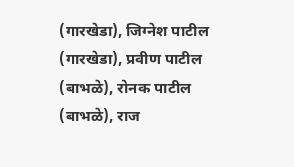(गारखेडा), जिग्नेश पाटील (गारखेडा), प्रवीण पाटील (बाभळे), रोनक पाटील (बाभळे), राज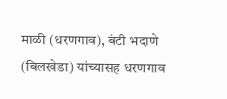माळी (धरणगाव), बंटी भदाणे (बिलखेडा) यांच्यासह धरणगाव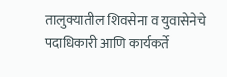तालुक्यातील शिवसेना व युवासेनेचे पदाधिकारी आणि कार्यकर्ते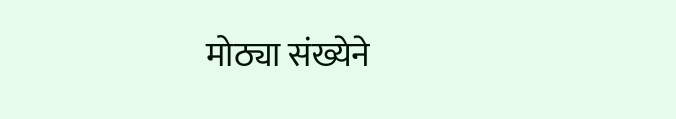मोठ्या संख्येने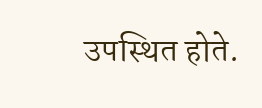उपस्थित होते.